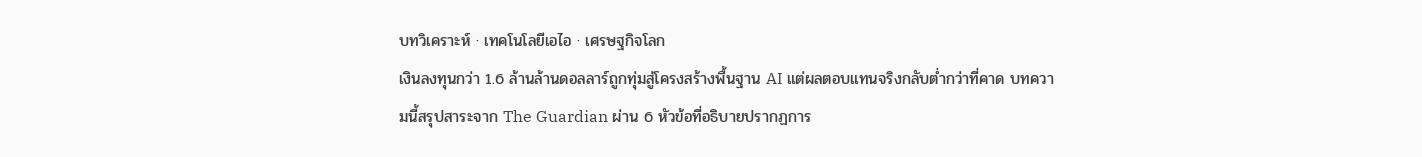บทวิเคราะห์ · เทคโนโลยีเอไอ · เศรษฐกิจโลก
เงินลงทุนกว่า 1.6 ล้านล้านดอลลาร์ถูกทุ่มสู่โครงสร้างพื้นฐาน AI แต่ผลตอบแทนจริงกลับต่ำกว่าที่คาด บทความนี้สรุปสาระจาก The Guardian ผ่าน 6 หัวข้อที่อธิบายปรากฏการ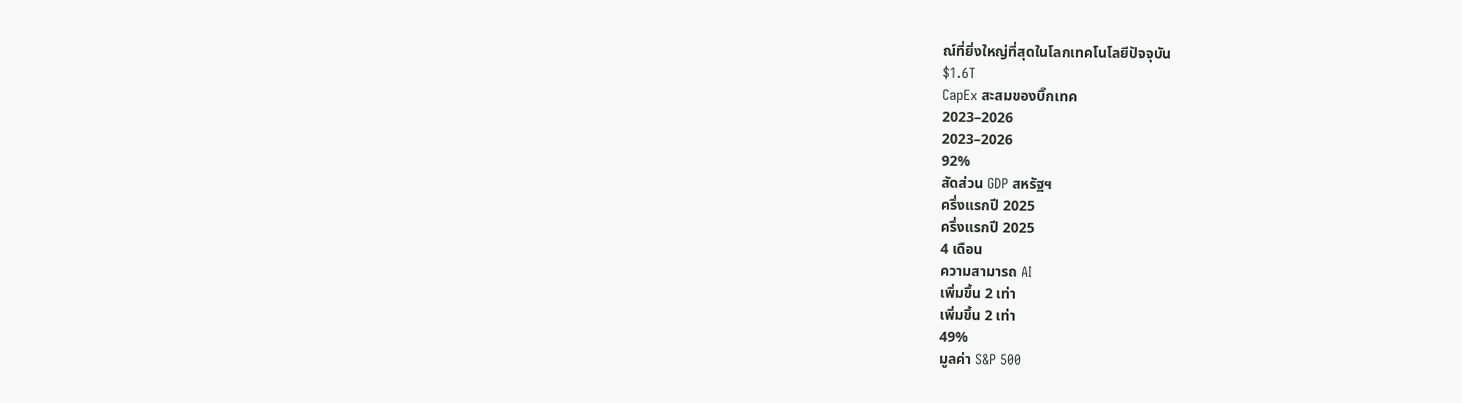ณ์ที่ยิ่งใหญ่ที่สุดในโลกเทคโนโลยีปัจจุบัน
$1.6T
CapEx สะสมของบิ๊กเทค
2023–2026
2023–2026
92%
สัดส่วน GDP สหรัฐฯ
ครึ่งแรกปี 2025
ครึ่งแรกปี 2025
4 เดือน
ความสามารถ AI
เพิ่มขึ้น 2 เท่า
เพิ่มขึ้น 2 เท่า
49%
มูลค่า S&P 500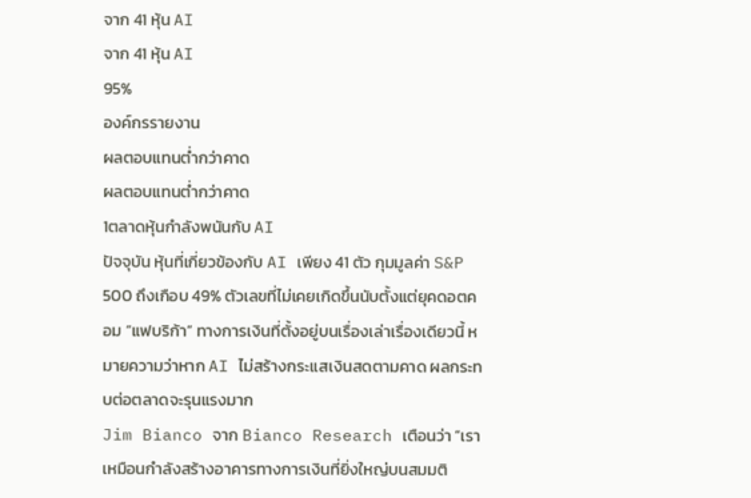จาก 41 หุ้น AI
จาก 41 หุ้น AI
95%
องค์กรรายงาน
ผลตอบแทนต่ำกว่าคาด
ผลตอบแทนต่ำกว่าคาด
1ตลาดหุ้นกำลังพนันกับ AI
ปัจจุบัน หุ้นที่เกี่ยวข้องกับ AI เพียง 41 ตัว กุมมูลค่า S&P 500 ถึงเกือบ 49% ตัวเลขที่ไม่เคยเกิดขึ้นนับตั้งแต่ยุคดอตคอม “แฟบริก้า” ทางการเงินที่ตั้งอยู่บนเรื่องเล่าเรื่องเดียวนี้ หมายความว่าหาก AI ไม่สร้างกระแสเงินสดตามคาด ผลกระทบต่อตลาดจะรุนแรงมาก
Jim Bianco จาก Bianco Research เตือนว่า “เราเหมือนกำลังสร้างอาคารทางการเงินที่ยิ่งใหญ่บนสมมติ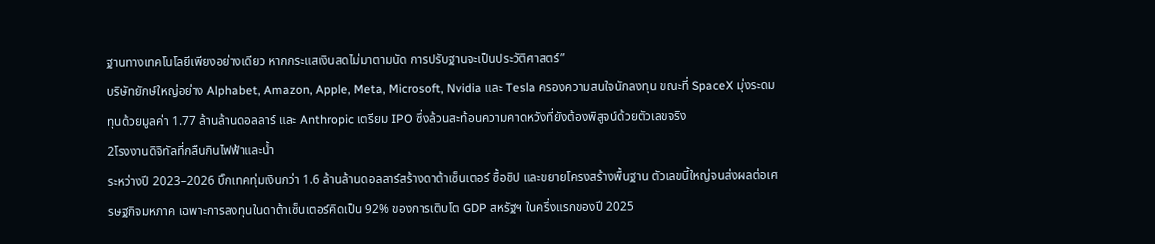ฐานทางเทคโนโลยีเพียงอย่างเดียว หากกระแสเงินสดไม่มาตามนัด การปรับฐานจะเป็นประวัติศาสตร์”
บริษัทยักษ์ใหญ่อย่าง Alphabet, Amazon, Apple, Meta, Microsoft, Nvidia และ Tesla ครองความสนใจนักลงทุน ขณะที่ SpaceX มุ่งระดมทุนด้วยมูลค่า 1.77 ล้านล้านดอลลาร์ และ Anthropic เตรียม IPO ซึ่งล้วนสะท้อนความคาดหวังที่ยังต้องพิสูจน์ด้วยตัวเลขจริง
2โรงงานดิจิทัลที่กลืนกินไฟฟ้าและน้ำ
ระหว่างปี 2023–2026 บิ๊กเทคทุ่มเงินกว่า 1.6 ล้านล้านดอลลาร์สร้างดาต้าเซ็นเตอร์ ซื้อชิป และขยายโครงสร้างพื้นฐาน ตัวเลขนี้ใหญ่จนส่งผลต่อเศรษฐกิจมหภาค เฉพาะการลงทุนในดาต้าเซ็นเตอร์คิดเป็น 92% ของการเติบโต GDP สหรัฐฯ ในครึ่งแรกของปี 2025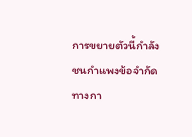การขยายตัวนี้กำลังชนกำแพงข้อจำกัดทางกา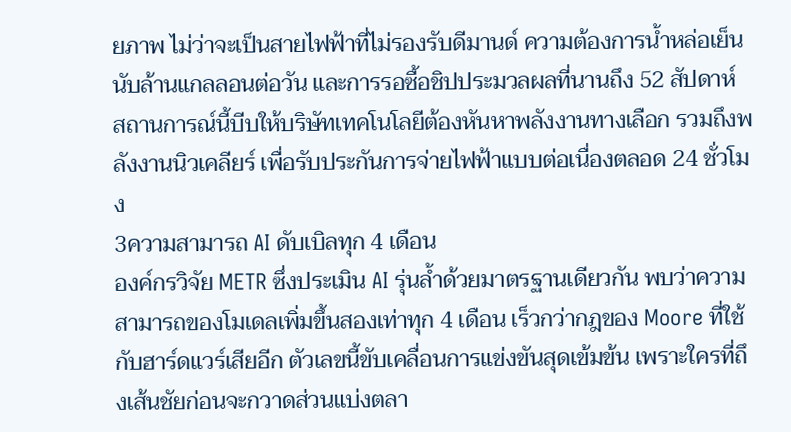ยภาพ ไม่ว่าจะเป็นสายไฟฟ้าที่ไม่รองรับดีมานด์ ความต้องการน้ำหล่อเย็นนับล้านแกลลอนต่อวัน และการรอซื้อชิปประมวลผลที่นานถึง 52 สัปดาห์
สถานการณ์นี้บีบให้บริษัทเทคโนโลยีต้องหันหาพลังงานทางเลือก รวมถึงพลังงานนิวเคลียร์ เพื่อรับประกันการจ่ายไฟฟ้าแบบต่อเนื่องตลอด 24 ชั่วโมง
3ความสามารถ AI ดับเบิลทุก 4 เดือน
องค์กรวิจัย METR ซึ่งประเมิน AI รุ่นล้ำด้วยมาตรฐานเดียวกัน พบว่าความสามารถของโมเดลเพิ่มขึ้นสองเท่าทุก 4 เดือน เร็วกว่ากฎของ Moore ที่ใช้กับฮาร์ดแวร์เสียอีก ตัวเลขนี้ขับเคลื่อนการแข่งขันสุดเข้มข้น เพราะใครที่ถึงเส้นชัยก่อนจะกวาดส่วนแบ่งตลา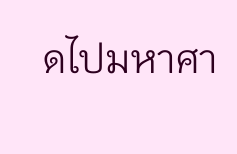ดไปมหาศา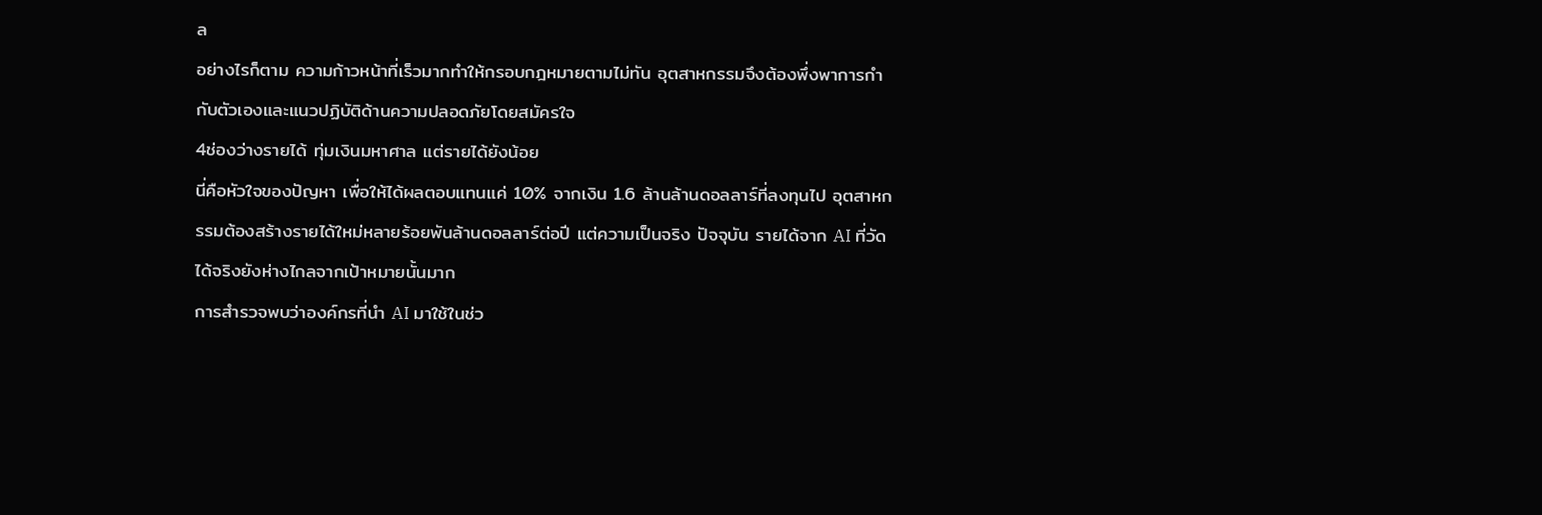ล
อย่างไรก็ตาม ความก้าวหน้าที่เร็วมากทำให้กรอบกฎหมายตามไม่ทัน อุตสาหกรรมจึงต้องพึ่งพาการกำกับตัวเองและแนวปฏิบัติด้านความปลอดภัยโดยสมัครใจ
4ช่องว่างรายได้ ทุ่มเงินมหาศาล แต่รายได้ยังน้อย
นี่คือหัวใจของปัญหา เพื่อให้ได้ผลตอบแทนแค่ 10% จากเงิน 1.6 ล้านล้านดอลลาร์ที่ลงทุนไป อุตสาหกรรมต้องสร้างรายได้ใหม่หลายร้อยพันล้านดอลลาร์ต่อปี แต่ความเป็นจริง ปัจจุบัน รายได้จาก AI ที่วัดได้จริงยังห่างไกลจากเป้าหมายนั้นมาก
การสำรวจพบว่าองค์กรที่นำ AI มาใช้ในช่ว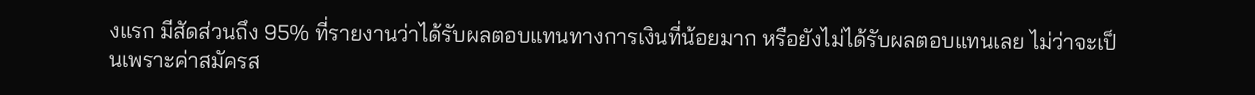งแรก มีสัดส่วนถึง 95% ที่รายงานว่าได้รับผลตอบแทนทางการเงินที่น้อยมาก หรือยังไม่ได้รับผลตอบแทนเลย ไม่ว่าจะเป็นเพราะค่าสมัครส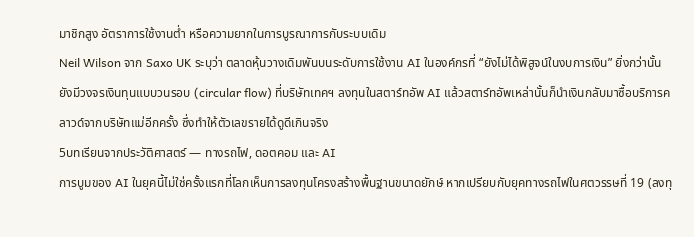มาชิกสูง อัตราการใช้งานต่ำ หรือความยากในการบูรณาการกับระบบเดิม
Neil Wilson จาก Saxo UK ระบุว่า ตลาดหุ้นวางเดิมพันบนระดับการใช้งาน AI ในองค์กรที่ “ยังไม่ได้พิสูจน์ในงบการเงิน” ยิ่งกว่านั้น ยังมีวงจรเงินทุนแบบวนรอบ (circular flow) ที่บริษัทเทคฯ ลงทุนในสตาร์ทอัพ AI แล้วสตาร์ทอัพเหล่านั้นก็นำเงินกลับมาซื้อบริการคลาวด์จากบริษัทแม่อีกครั้ง ซึ่งทำให้ตัวเลขรายได้ดูดีเกินจริง
5บทเรียนจากประวัติศาสตร์ — ทางรถไฟ, ดอตคอม และ AI
การบูมของ AI ในยุคนี้ไม่ใช่ครั้งแรกที่โลกเห็นการลงทุนโครงสร้างพื้นฐานขนาดยักษ์ หากเปรียบกับยุคทางรถไฟในศตวรรษที่ 19 (ลงทุ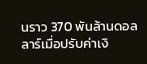นราว 370 พันล้านดอลลาร์เมื่อปรับค่าเงิ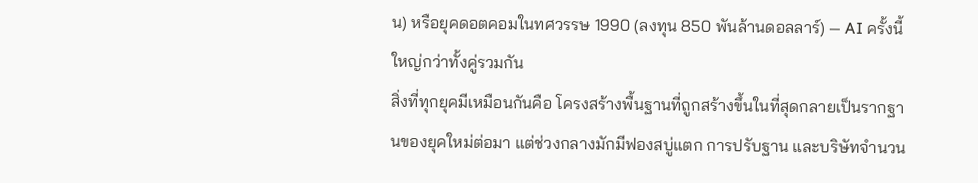น) หรือยุคดอตคอมในทศวรรษ 1990 (ลงทุน 850 พันล้านดอลลาร์) — AI ครั้งนี้ใหญ่กว่าทั้งคู่รวมกัน
สิ่งที่ทุกยุคมีเหมือนกันคือ โครงสร้างพื้นฐานที่ถูกสร้างขึ้นในที่สุดกลายเป็นรากฐานของยุคใหม่ต่อมา แต่ช่วงกลางมักมีฟองสบู่แตก การปรับฐาน และบริษัทจำนวน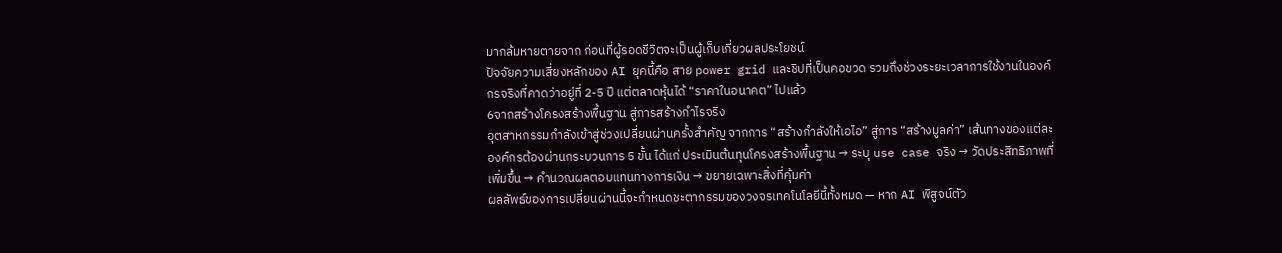มากล้มหายตายจาก ก่อนที่ผู้รอดชีวิตจะเป็นผู้เก็บเกี่ยวผลประโยชน์
ปัจจัยความเสี่ยงหลักของ AI ยุคนี้คือ สาย power grid และชิปที่เป็นคอขวด รวมถึงช่วงระยะเวลาการใช้งานในองค์กรจริงที่คาดว่าอยู่ที่ 2-5 ปี แต่ตลาดหุ้นได้ “ราคาในอนาคต” ไปแล้ว
6จากสร้างโครงสร้างพื้นฐาน สู่การสร้างกำไรจริง
อุตสาหกรรมกำลังเข้าสู่ช่วงเปลี่ยนผ่านครั้งสำคัญ จากการ “สร้างกำลังให้เอไอ” สู่การ “สร้างมูลค่า” เส้นทางของแต่ละองค์กรต้องผ่านกระบวนการ 5 ขั้น ได้แก่ ประเมินต้นทุนโครงสร้างพื้นฐาน → ระบุ use case จริง → วัดประสิทธิภาพที่เพิ่มขึ้น → คำนวณผลตอบแทนทางการเงิน → ขยายเฉพาะสิ่งที่คุ้มค่า
ผลลัพธ์ของการเปลี่ยนผ่านนี้จะกำหนดชะตากรรมของวงจรเทคโนโลยีนี้ทั้งหมด — หาก AI พิสูจน์ตัว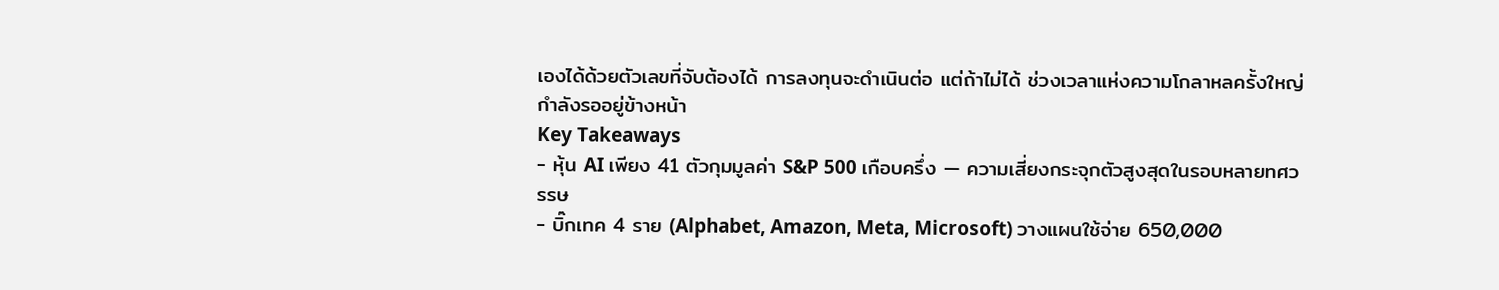เองได้ด้วยตัวเลขที่จับต้องได้ การลงทุนจะดำเนินต่อ แต่ถ้าไม่ได้ ช่วงเวลาแห่งความโกลาหลครั้งใหญ่กำลังรออยู่ข้างหน้า
Key Takeaways
- หุ้น AI เพียง 41 ตัวกุมมูลค่า S&P 500 เกือบครึ่ง — ความเสี่ยงกระจุกตัวสูงสุดในรอบหลายทศวรรษ
- บิ๊กเทค 4 ราย (Alphabet, Amazon, Meta, Microsoft) วางแผนใช้จ่าย 650,000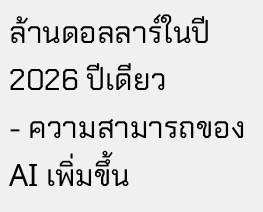ล้านดอลลาร์ในปี 2026 ปีเดียว
- ความสามารถของ AI เพิ่มขึ้น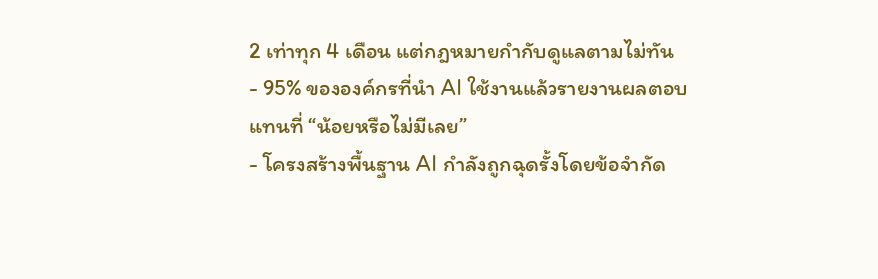2 เท่าทุก 4 เดือน แต่กฎหมายกำกับดูแลตามไม่ทัน
- 95% ขององค์กรที่นำ AI ใช้งานแล้วรายงานผลตอบแทนที่ “น้อยหรือไม่มีเลย”
- โครงสร้างพื้นฐาน AI กำลังถูกฉุดรั้งโดยข้อจำกัด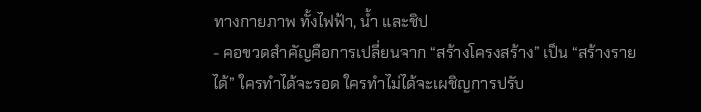ทางกายภาพ ทั้งไฟฟ้า, น้ำ และชิป
- คอขวดสำคัญคือการเปลี่ยนจาก “สร้างโครงสร้าง” เป็น “สร้างรายได้” ใครทำได้จะรอด ใครทำไม่ได้จะเผชิญการปรับ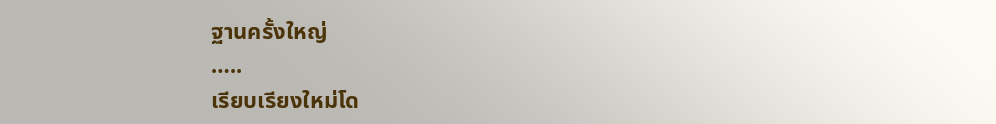ฐานครั้งใหญ่
…..
เรียบเรียงใหม่โด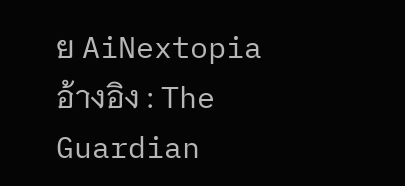ย AiNextopia
อ้างอิง : The Guardian